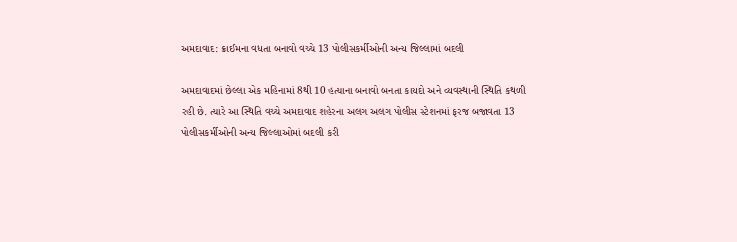અમદાવાદ: ક્રાઈમના વધતા બનાવો વચ્ચે 13 પોલીસકર્મીઓની અન્ય જિલ્લામાં બદલી

અમદાવાદમાં છેલ્લા એક મહિનામાં 8થી 10 હત્યાના બનાવો બનતા કાયદો અને વ્યવસ્થાની સ્થિતિ કથળી રહી છે. ત્યારે આ સ્થિતિ વચ્ચે અમદાવાદ શહેરના અલગ અલગ પોલીસ સ્ટેશનમાં ફરજ બજાવતા 13 પોલીસકર્મીઓની અન્ય જિલ્લાઓમાં બદલી કરી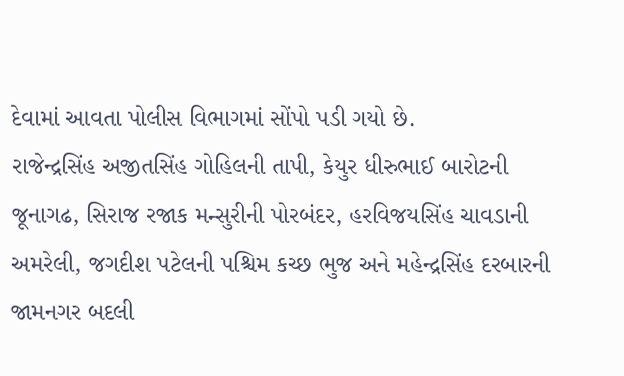દેવામાં આવતા પોલીસ વિભાગમાં સોંપો પડી ગયો છે.
રાજેન્દ્રસિંહ અજીતસિંહ ગોહિલની તાપી, કેયુર ધીરુભાઈ બારોટની જૂનાગઢ, સિરાજ રજાક મન્સુરીની પોરબંદર, હરવિજયસિંહ ચાવડાની અમરેલી, જગદીશ પટેલની પશ્ચિમ કચ્છ ભુજ અને મહેન્દ્રસિંહ દરબારની જામનગર બદલી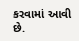કરવામાં આવી છે.